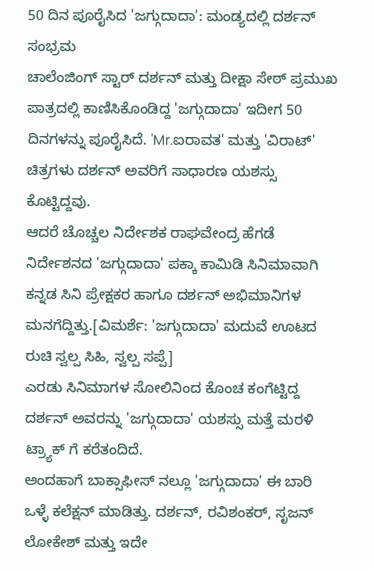50 ದಿನ ಪೂರೈಸಿದ 'ಜಗ್ಗುದಾದಾ': ಮಂಡ್ಯದಲ್ಲಿ ದರ್ಶನ್ ಸಂಭ್ರಮ
ಚಾಲೆಂಜಿಂಗ್ ಸ್ಟಾರ್ ದರ್ಶನ್ ಮತ್ತು ದೀಕ್ಷಾ ಸೇಠ್ ಪ್ರಮುಖ ಪಾತ್ರದಲ್ಲಿ ಕಾಣಿಸಿಕೊಂಡಿದ್ದ 'ಜಗ್ಗುದಾದಾ' ಇದೀಗ 50 ದಿನಗಳನ್ನು ಪೂರೈಸಿದೆ. 'Mr.ಐರಾವತ' ಮತ್ತು 'ವಿರಾಟ್' ಚಿತ್ರಗಳು ದರ್ಶನ್ ಅವರಿಗೆ ಸಾಧಾರಣ ಯಶಸ್ಸು ಕೊಟ್ಟಿದ್ದವು.
ಆದರೆ ಚೊಚ್ಚಲ ನಿರ್ದೇಶಕ ರಾಘವೇಂದ್ರ ಹೆಗಡೆ ನಿರ್ದೇಶನದ 'ಜಗ್ಗುದಾದಾ' ಪಕ್ಕಾ ಕಾಮಿಡಿ ಸಿನಿಮಾವಾಗಿ ಕನ್ನಡ ಸಿನಿ ಪ್ರೇಕ್ಷಕರ ಹಾಗೂ ದರ್ಶನ್ ಅಭಿಮಾನಿಗಳ ಮನಗೆದ್ದಿತ್ತು.[ವಿಮರ್ಶೆ: 'ಜಗ್ಗುದಾದಾ' ಮದುವೆ ಊಟದ ರುಚಿ ಸ್ವಲ್ಪ ಸಿಹಿ, ಸ್ವಲ್ಪ ಸಪ್ಪೆ]
ಎರಡು ಸಿನಿಮಾಗಳ ಸೋಲಿನಿಂದ ಕೊಂಚ ಕಂಗೆಟ್ಟಿದ್ದ ದರ್ಶನ್ ಅವರನ್ನು 'ಜಗ್ಗುದಾದಾ' ಯಶಸ್ಸು ಮತ್ತೆ ಮರಳಿ ಟ್ರ್ಯಾಕ್ ಗೆ ಕರೆತಂದಿದೆ.
ಅಂದಹಾಗೆ ಬಾಕ್ಸಾಫೀಸ್ ನಲ್ಲೂ 'ಜಗ್ಗುದಾದಾ' ಈ ಬಾರಿ ಒಳ್ಳೆ ಕಲೆಕ್ಷನ್ ಮಾಡಿತ್ತು. ದರ್ಶನ್, ರವಿಶಂಕರ್, ಸೃಜನ್ ಲೋಕೇಶ್ ಮತ್ತು ಇದೇ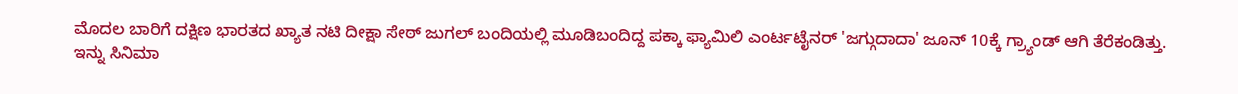ಮೊದಲ ಬಾರಿಗೆ ದಕ್ಷಿಣ ಭಾರತದ ಖ್ಯಾತ ನಟಿ ದೀಕ್ಷಾ ಸೇಠ್ ಜುಗಲ್ ಬಂದಿಯಲ್ಲಿ ಮೂಡಿಬಂದಿದ್ದ ಪಕ್ಕಾ ಫ್ಯಾಮಿಲಿ ಎಂರ್ಟಟೈನರ್ 'ಜಗ್ಗುದಾದಾ' ಜೂನ್ 10ಕ್ಕೆ ಗ್ರ್ಯಾಂಡ್ ಆಗಿ ತೆರೆಕಂಡಿತ್ತು.
ಇನ್ನು ಸಿನಿಮಾ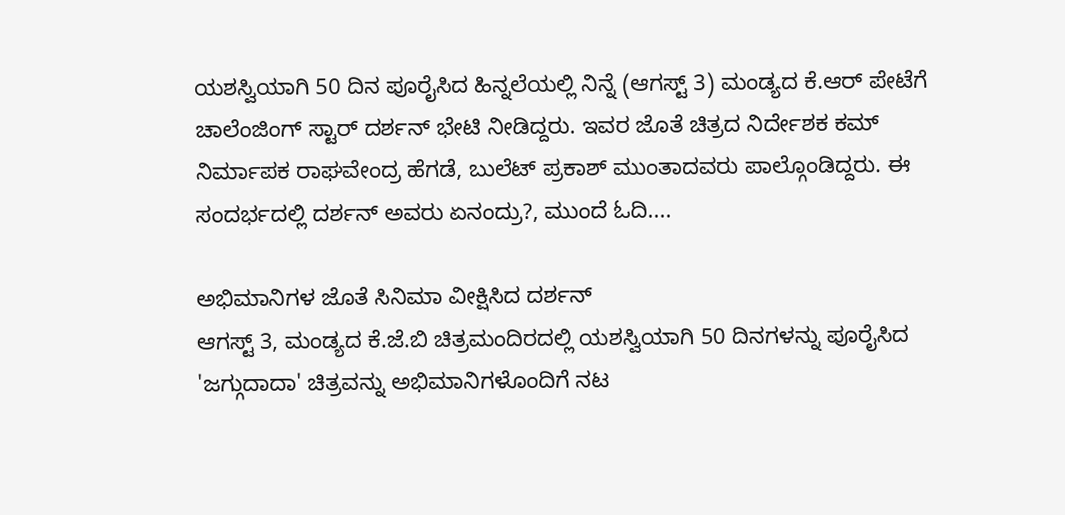ಯಶಸ್ವಿಯಾಗಿ 50 ದಿನ ಪೂರೈಸಿದ ಹಿನ್ನಲೆಯಲ್ಲಿ ನಿನ್ನೆ (ಆಗಸ್ಟ್ 3) ಮಂಡ್ಯದ ಕೆ.ಆರ್ ಪೇಟೆಗೆ ಚಾಲೆಂಜಿಂಗ್ ಸ್ಟಾರ್ ದರ್ಶನ್ ಭೇಟಿ ನೀಡಿದ್ದರು. ಇವರ ಜೊತೆ ಚಿತ್ರದ ನಿರ್ದೇಶಕ ಕಮ್ ನಿರ್ಮಾಪಕ ರಾಘವೇಂದ್ರ ಹೆಗಡೆ, ಬುಲೆಟ್ ಪ್ರಕಾಶ್ ಮುಂತಾದವರು ಪಾಲ್ಗೊಂಡಿದ್ದರು. ಈ ಸಂದರ್ಭದಲ್ಲಿ ದರ್ಶನ್ ಅವರು ಏನಂದ್ರು?, ಮುಂದೆ ಓದಿ....

ಅಭಿಮಾನಿಗಳ ಜೊತೆ ಸಿನಿಮಾ ವೀಕ್ಷಿಸಿದ ದರ್ಶನ್
ಆಗಸ್ಟ್ 3, ಮಂಡ್ಯದ ಕೆ.ಜೆ.ಬಿ ಚಿತ್ರಮಂದಿರದಲ್ಲಿ ಯಶಸ್ವಿಯಾಗಿ 50 ದಿನಗಳನ್ನು ಪೂರೈಸಿದ 'ಜಗ್ಗುದಾದಾ' ಚಿತ್ರವನ್ನು ಅಭಿಮಾನಿಗಳೊಂದಿಗೆ ನಟ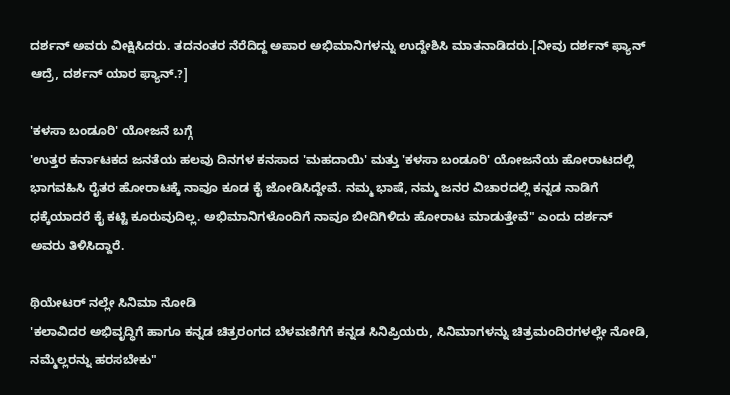ದರ್ಶನ್ ಅವರು ವೀಕ್ಷಿಸಿದರು. ತದನಂತರ ನೆರೆದಿದ್ದ ಅಪಾರ ಅಭಿಮಾನಿಗಳನ್ನು ಉದ್ದೇಶಿಸಿ ಮಾತನಾಡಿದರು.[ನೀವು ದರ್ಶನ್ ಫ್ಯಾನ್ ಆದ್ರೆ, ದರ್ಶನ್ ಯಾರ ಫ್ಯಾನ್.?]

'ಕಳಸಾ ಬಂಡೂರಿ' ಯೋಜನೆ ಬಗ್ಗೆ
'ಉತ್ತರ ಕರ್ನಾಟಕದ ಜನತೆಯ ಹಲವು ದಿನಗಳ ಕನಸಾದ 'ಮಹದಾಯಿ' ಮತ್ತು 'ಕಳಸಾ ಬಂಡೂರಿ' ಯೋಜನೆಯ ಹೋರಾಟದಲ್ಲಿ ಭಾಗವಹಿಸಿ ರೈತರ ಹೋರಾಟಕ್ಕೆ ನಾವೂ ಕೂಡ ಕೈ ಜೋಡಿಸಿದ್ದೇವೆ. ನಮ್ಮ ಭಾಷೆ, ನಮ್ಮ ಜನರ ವಿಚಾರದಲ್ಲಿ ಕನ್ನಡ ನಾಡಿಗೆ ಧಕ್ಕೆಯಾದರೆ ಕೈ ಕಟ್ಟಿ ಕೂರುವುದಿಲ್ಲ. ಅಭಿಮಾನಿಗಳೊಂದಿಗೆ ನಾವೂ ಬೀದಿಗಿಳಿದು ಹೋರಾಟ ಮಾಡುತ್ತೇವೆ" ಎಂದು ದರ್ಶನ್ ಅವರು ತಿಳಿಸಿದ್ದಾರೆ.

ಥಿಯೇಟರ್ ನಲ್ಲೇ ಸಿನಿಮಾ ನೋಡಿ
'ಕಲಾವಿದರ ಅಭಿವೃದ್ಧಿಗೆ ಹಾಗೂ ಕನ್ನಡ ಚಿತ್ರರಂಗದ ಬೆಳವಣಿಗೆಗೆ ಕನ್ನಡ ಸಿನಿಪ್ರಿಯರು, ಸಿನಿಮಾಗಳನ್ನು ಚಿತ್ರಮಂದಿರಗಳಲ್ಲೇ ನೋಡಿ, ನಮ್ಮೆಲ್ಲರನ್ನು ಹರಸಬೇಕು"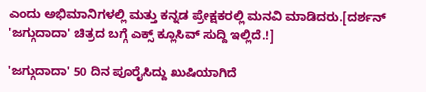ಎಂದು ಅಭಿಮಾನಿಗಳಲ್ಲಿ ಮತ್ತು ಕನ್ನಡ ಪ್ರೇಕ್ಷಕರಲ್ಲಿ ಮನವಿ ಮಾಡಿದರು.[ದರ್ಶನ್ 'ಜಗ್ಗುದಾದಾ' ಚಿತ್ರದ ಬಗ್ಗೆ ಎಕ್ಸ್ ಕ್ಲೂಸಿವ್ ಸುದ್ದಿ ಇಲ್ಲಿದೆ.!]

'ಜಗ್ಗುದಾದಾ' 50 ದಿನ ಪೂರೈಸಿದ್ದು ಖುಷಿಯಾಗಿದೆ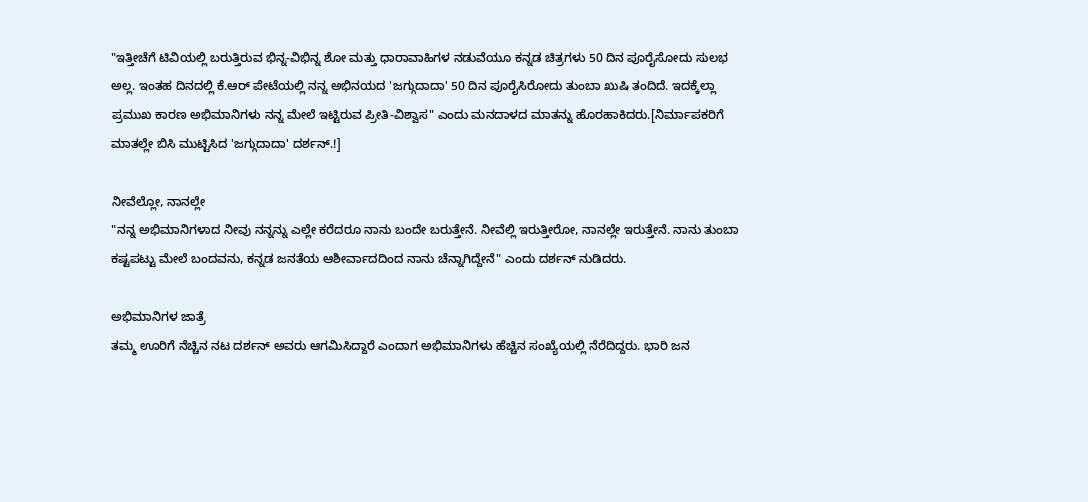"ಇತ್ತೀಚೆಗೆ ಟಿವಿಯಲ್ಲಿ ಬರುತ್ತಿರುವ ಭಿನ್ನ-ವಿಭಿನ್ನ ಶೋ ಮತ್ತು ಧಾರಾವಾಹಿಗಳ ನಡುವೆಯೂ ಕನ್ನಡ ಚಿತ್ರಗಳು 50 ದಿನ ಪೂರೈಸೋದು ಸುಲಭ ಅಲ್ಲ. ಇಂತಹ ದಿನದಲ್ಲಿ ಕೆ.ಆರ್ ಪೇಟೆಯಲ್ಲಿ ನನ್ನ ಅಭಿನಯದ 'ಜಗ್ಗುದಾದಾ' 50 ದಿನ ಪೂರೈಸಿರೋದು ತುಂಬಾ ಖುಷಿ ತಂದಿದೆ. ಇದಕ್ಕೆಲ್ಲಾ ಪ್ರಮುಖ ಕಾರಣ ಅಭಿಮಾನಿಗಳು ನನ್ನ ಮೇಲೆ ಇಟ್ಟಿರುವ ಪ್ರೀತಿ-ವಿಶ್ವಾಸ" ಎಂದು ಮನದಾಳದ ಮಾತನ್ನು ಹೊರಹಾಕಿದರು.[ನಿರ್ಮಾಪಕರಿಗೆ ಮಾತಲ್ಲೇ ಬಿಸಿ ಮುಟ್ಟಿಸಿದ 'ಜಗ್ಗುದಾದಾ' ದರ್ಶನ್.!]

ನೀವೆಲ್ಲೋ, ನಾನಲ್ಲೇ
"ನನ್ನ ಅಭಿಮಾನಿಗಳಾದ ನೀವು ನನ್ನನ್ನು ಎಲ್ಲೇ ಕರೆದರೂ ನಾನು ಬಂದೇ ಬರುತ್ತೇನೆ. ನೀವೆಲ್ಲಿ ಇರುತ್ತೀರೋ, ನಾನಲ್ಲೇ ಇರುತ್ತೇನೆ. ನಾನು ತುಂಬಾ ಕಷ್ಟಪಟ್ಟು ಮೇಲೆ ಬಂದವನು, ಕನ್ನಡ ಜನತೆಯ ಆಶೀರ್ವಾದದಿಂದ ನಾನು ಚೆನ್ನಾಗಿದ್ದೇನೆ" ಎಂದು ದರ್ಶನ್ ನುಡಿದರು.

ಅಭಿಮಾನಿಗಳ ಜಾತ್ರೆ
ತಮ್ಮ ಊರಿಗೆ ನೆಚ್ಚಿನ ನಟ ದರ್ಶನ್ ಅವರು ಆಗಮಿಸಿದ್ದಾರೆ ಎಂದಾಗ ಅಭಿಮಾನಿಗಳು ಹೆಚ್ಚಿನ ಸಂಖ್ಯೆಯಲ್ಲಿ ನೆರೆದಿದ್ದರು. ಭಾರಿ ಜನ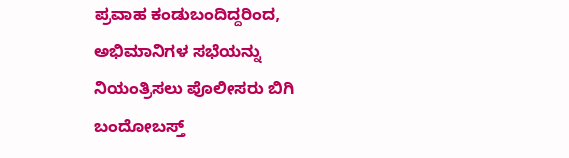ಪ್ರವಾಹ ಕಂಡುಬಂದಿದ್ದರಿಂದ, ಅಭಿಮಾನಿಗಳ ಸಭೆಯನ್ನು ನಿಯಂತ್ರಿಸಲು ಪೊಲೀಸರು ಬಿಗಿ ಬಂದೋಬಸ್ತ್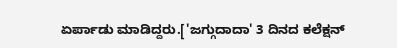ಏರ್ಪಾಡು ಮಾಡಿದ್ದರು.['ಜಗ್ಗುದಾದಾ' 3 ದಿನದ ಕಲೆಕ್ಷನ್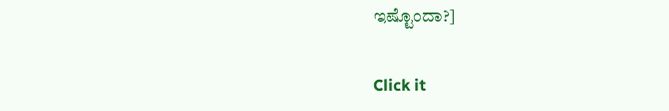ಇಷ್ಟೊಂದಾ?]


Click it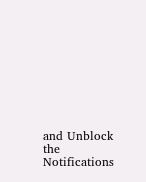and Unblock the Notifications